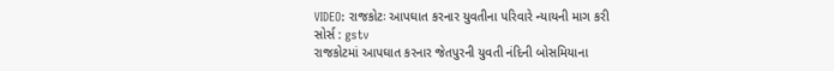VIDEO: રાજકોટઃ આપઘાત કરનાર યુવતીના પરિવારે ન્યાયની માગ કરી
સોર્સ : gstv
રાજકોટમાં આપઘાત કરનાર જેતપુરની યુવતી નંદિની બોસમિયાના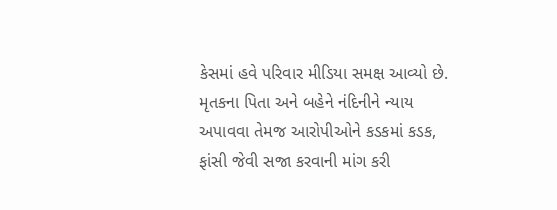કેસમાં હવે પરિવાર મીડિયા સમક્ષ આવ્યો છે. મૃતકના પિતા અને બહેને નંદિનીને ન્યાય અપાવવા તેમજ આરોપીઓને કડકમાં કડક, ફાંસી જેવી સજા કરવાની માંગ કરી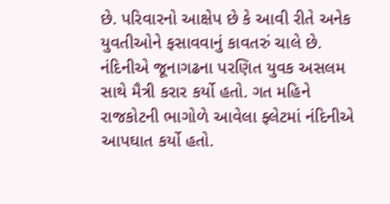છે. પરિવારનો આક્ષેપ છે કે આવી રીતે અનેક યુવતીઓને ફસાવવાનું કાવતરું ચાલે છે. નંદિનીએ જૂનાગઢના પરણિત યુવક અસલમ સાથે મૈત્રી કરાર કર્યો હતો. ગત મહિને રાજકોટની ભાગોળે આવેલા ફ્લેટમાં નંદિનીએ આપઘાત કર્યો હતો.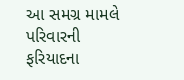આ સમગ્ર મામલે પરિવારની ફરિયાદના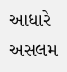આધારે અસલમ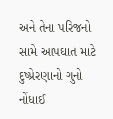અને તેના પરિજનો સામે આપઘાત માટે દુષ્પ્રેરણાનો ગુનો નોંધાઈ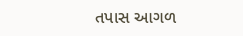તપાસ આગળ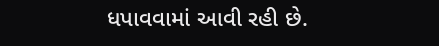ધપાવવામાં આવી રહી છે.